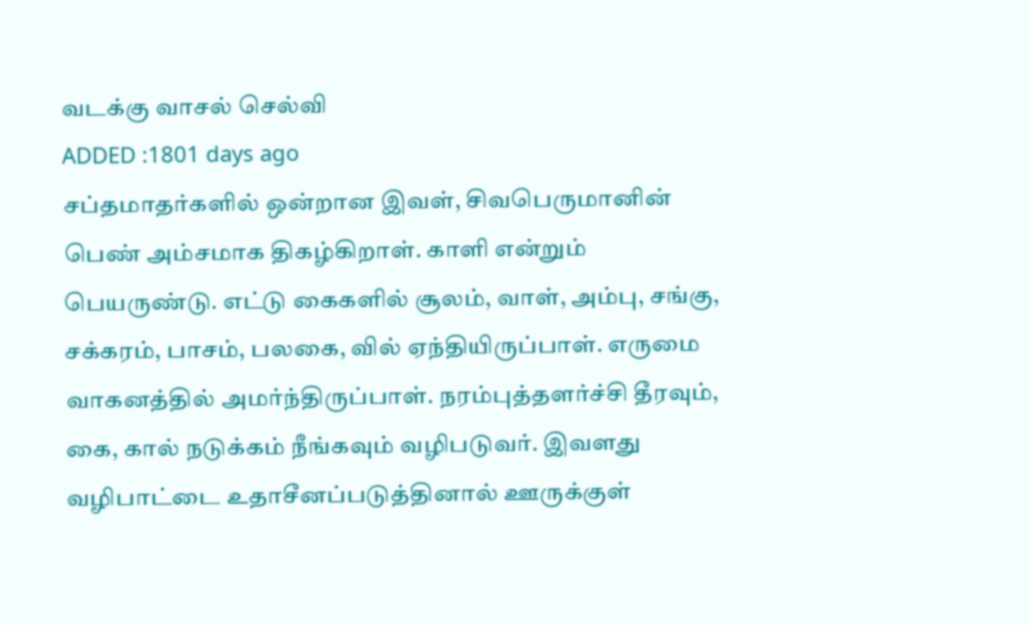வடக்கு வாசல் செல்வி
ADDED :1801 days ago
சப்தமாதர்களில் ஒன்றான இவள், சிவபெருமானின் பெண் அம்சமாக திகழ்கிறாள். காளி என்றும் பெயருண்டு. எட்டு கைகளில் சூலம், வாள், அம்பு, சங்கு, சக்கரம், பாசம், பலகை, வில் ஏந்தியிருப்பாள். எருமை வாகனத்தில் அமர்ந்திருப்பாள். நரம்புத்தளர்ச்சி தீரவும், கை, கால் நடுக்கம் நீங்கவும் வழிபடுவர். இவளது வழிபாட்டை உதாசீனப்படுத்தினால் ஊருக்குள்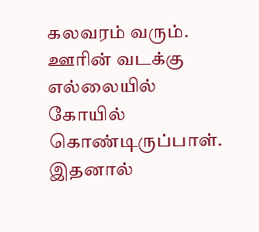கலவரம் வரும். ஊரின் வடக்கு எல்லையில் கோயில் கொண்டிருப்பாள். இதனால்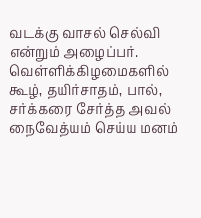வடக்கு வாசல் செல்வி என்றும் அழைப்பர். வெள்ளிக்கிழமைகளில் கூழ், தயிர்சாதம், பால், சர்க்கரை சேர்த்த அவல் நைவேத்யம் செய்ய மனம்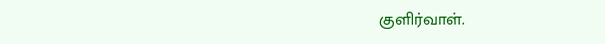குளிர்வாள்.